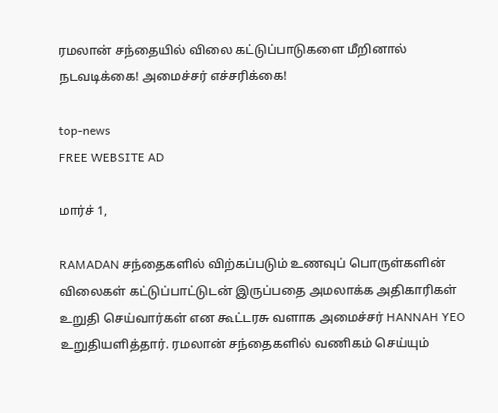ரமலான் சந்தையில் விலை கட்டுப்பாடுகளை மீறினால் நடவடிக்கை! அமைச்சர் எச்சரிக்கை!

top-news
FREE WEBSITE AD

மார்ச் 1,

RAMADAN சந்தைகளில் விற்கப்படும் உணவுப் பொருள்களின் விலைகள் கட்டுப்பாட்டுடன் இருப்பதை அமலாக்க அதிகாரிகள் உறுதி செய்வார்கள் என கூட்டரசு வளாக அமைச்சர் HANNAH YEO உறுதியளித்தார். ரமலான் சந்தைகளில் வணிகம் செய்யும்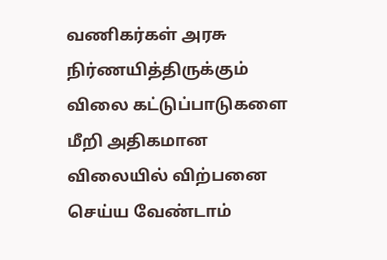வணிகர்கள் அரசு நிர்ணயித்திருக்கும் விலை கட்டுப்பாடுகளை மீறி அதிகமான விலையில் விற்பனை செய்ய வேண்டாம்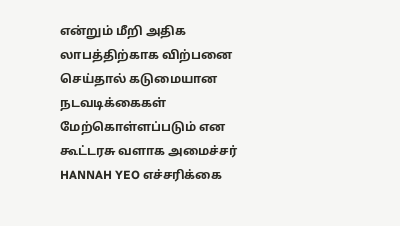என்றும் மீறி அதிக லாபத்திற்காக விற்பனை செய்தால் கடுமையான நடவடிக்கைகள் மேற்கொள்ளப்படும் என கூட்டரசு வளாக அமைச்சர் HANNAH YEO எச்சரிக்கை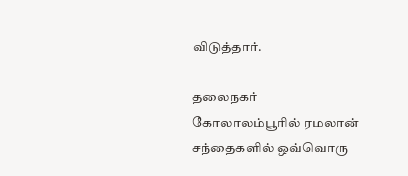விடுத்தார்.

தலைநகர் கோலாலம்பூரில் ரமலான் சந்தைகளில் ஒவ்வொரு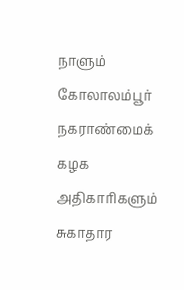நாளும் கோலாலம்பூர் நகராண்மைக் கழக அதிகாரிகளும் சுகாதார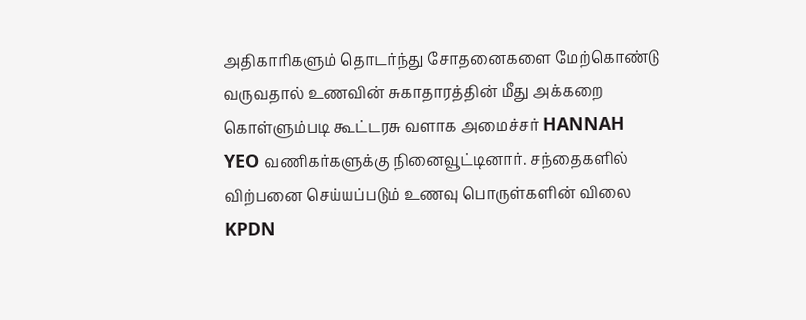அதிகாரிகளும் தொடர்ந்து சோதனைகளை மேற்கொண்டு வருவதால் உணவின் சுகாதாரத்தின் மீது அக்கறை  கொள்ளும்படி கூட்டரசு வளாக அமைச்சர் HANNAH YEO வணிகர்களுக்கு நினைவூட்டினார். சந்தைகளில் விற்பனை செய்யப்படும் உணவு பொருள்களின் விலை KPDN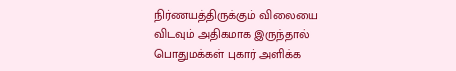நிர்ணயத்திருக்கும் விலையை விடவும் அதிகமாக இருந்தால் பொதுமக்கள் புகார் அளிக்க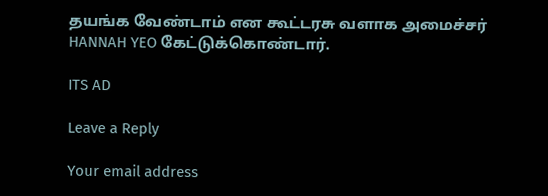தயங்க வேண்டாம் என கூட்டரசு வளாக அமைச்சர் HANNAH YEO கேட்டுக்கொண்டார்.

ITS AD

Leave a Reply

Your email address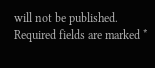will not be published. Required fields are marked *